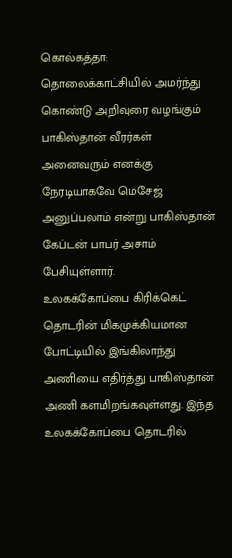கொல்கத்தா: தொலைக்காட்சியில் அமர்ந்து கொண்டு அறிவுரை வழங்கும் பாகிஸ்தான் வீரர்கள் அனைவரும் எனக்கு நேரடியாகவே மெசேஜ் அனுப்பலாம் என்று பாகிஸ்தான் கேப்டன் பாபர் அசாம் பேசியுள்ளார்.
உலகக்கோப்பை கிரிக்கெட் தொடரின் மிகமுக்கியமான போட்டியில் இங்கிலாந்து அணியை எதிர்த்து பாகிஸ்தான் அணி களமிறங்கவுள்ளது. இந்த உலகக்கோப்பை தொடரில்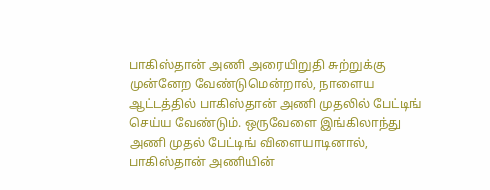பாகிஸ்தான் அணி அரையிறுதி சுற்றுக்கு முன்னேற வேண்டுமென்றால், நாளைய ஆட்டத்தில் பாகிஸ்தான் அணி முதலில் பேட்டிங் செய்ய வேண்டும். ஒருவேளை இங்கிலாந்து அணி முதல் பேட்டிங் விளையாடினால், பாகிஸ்தான் அணியின்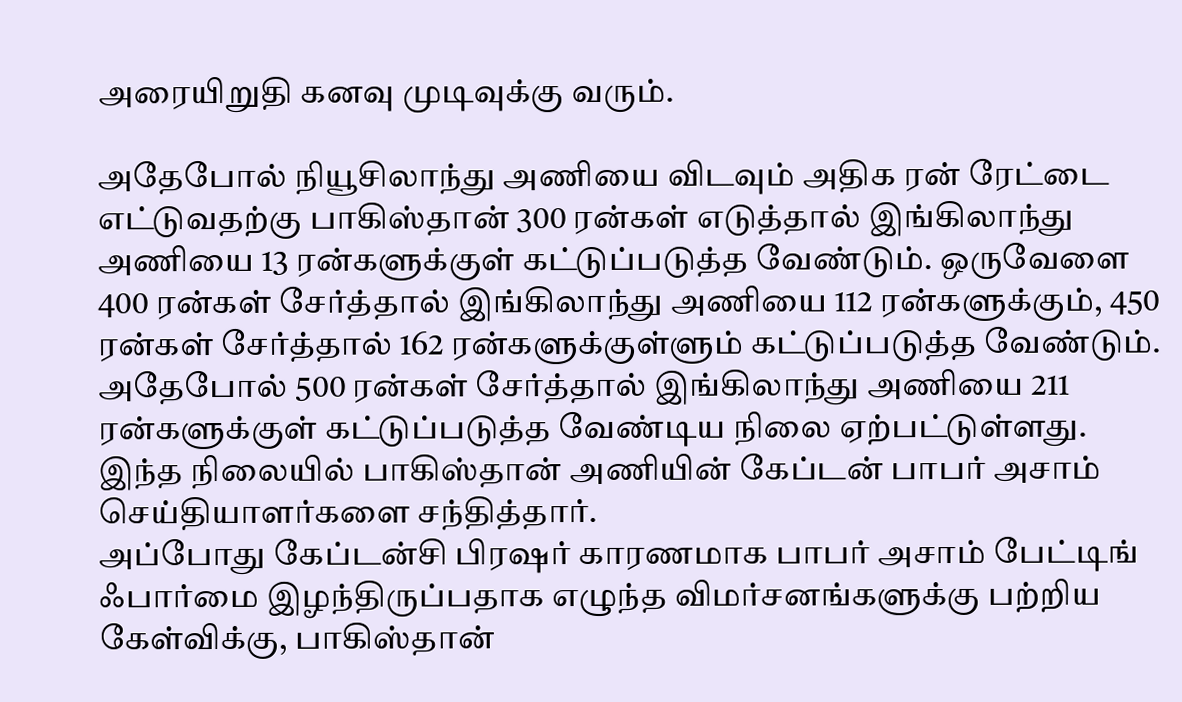அரையிறுதி கனவு முடிவுக்கு வரும்.

அதேபோல் நியூசிலாந்து அணியை விடவும் அதிக ரன் ரேட்டை எட்டுவதற்கு பாகிஸ்தான் 300 ரன்கள் எடுத்தால் இங்கிலாந்து அணியை 13 ரன்களுக்குள் கட்டுப்படுத்த வேண்டும். ஒருவேளை 400 ரன்கள் சேர்த்தால் இங்கிலாந்து அணியை 112 ரன்களுக்கும், 450 ரன்கள் சேர்த்தால் 162 ரன்களுக்குள்ளும் கட்டுப்படுத்த வேண்டும். அதேபோல் 500 ரன்கள் சேர்த்தால் இங்கிலாந்து அணியை 211 ரன்களுக்குள் கட்டுப்படுத்த வேண்டிய நிலை ஏற்பட்டுள்ளது. இந்த நிலையில் பாகிஸ்தான் அணியின் கேப்டன் பாபர் அசாம் செய்தியாளர்களை சந்தித்தார்.
அப்போது கேப்டன்சி பிரஷர் காரணமாக பாபர் அசாம் பேட்டிங் ஃபார்மை இழந்திருப்பதாக எழுந்த விமர்சனங்களுக்கு பற்றிய கேள்விக்கு, பாகிஸ்தான்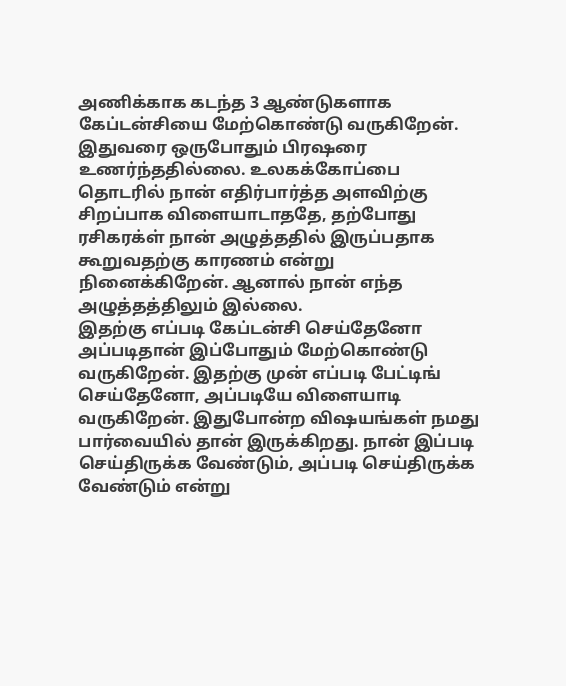அணிக்காக கடந்த 3 ஆண்டுகளாக கேப்டன்சியை மேற்கொண்டு வருகிறேன். இதுவரை ஒருபோதும் பிரஷரை உணர்ந்ததில்லை. உலகக்கோப்பை தொடரில் நான் எதிர்பார்த்த அளவிற்கு சிறப்பாக விளையாடாததே, தற்போது ரசிகரக்ள் நான் அழுத்ததில் இருப்பதாக கூறுவதற்கு காரணம் என்று நினைக்கிறேன். ஆனால் நான் எந்த அழுத்தத்திலும் இல்லை.
இதற்கு எப்படி கேப்டன்சி செய்தேனோ அப்படிதான் இப்போதும் மேற்கொண்டு வருகிறேன். இதற்கு முன் எப்படி பேட்டிங் செய்தேனோ, அப்படியே விளையாடி வருகிறேன். இதுபோன்ற விஷயங்கள் நமது பார்வையில் தான் இருக்கிறது. நான் இப்படி செய்திருக்க வேண்டும், அப்படி செய்திருக்க வேண்டும் என்று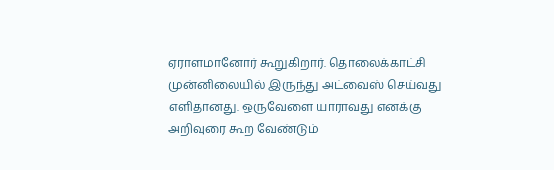ஏராளமானோர் கூறுகிறார். தொலைக்காட்சி முன்னிலையில் இருந்து அட்வைஸ் செய்வது எளிதானது. ஒருவேளை யாராவது எனக்கு அறிவுரை கூற வேண்டும்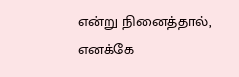என்று நினைத்தால், எனக்கே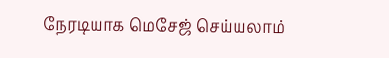நேரடியாக மெசேஜ் செய்யலாம்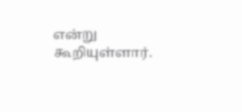என்று கூறியுள்ளார்.